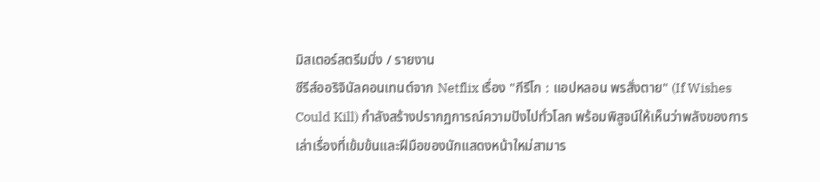มิสเตอร์สตรีมมิ่ง / รายงาน
ซีรีส์ออริจินัลคอนเทนต์จาก Netflix เรื่อง "กีรีโก : แอปหลอน พรสั่งตาย" (If Wishes Could Kill) กำลังสร้างปรากฏการณ์ความปังไปทั่วโลก พร้อมพิสูจน์ให้เห็นว่าพลังของการเล่าเรื่องที่เข้มข้นและฝีมือของนักแสดงหน้าใหม่สามาร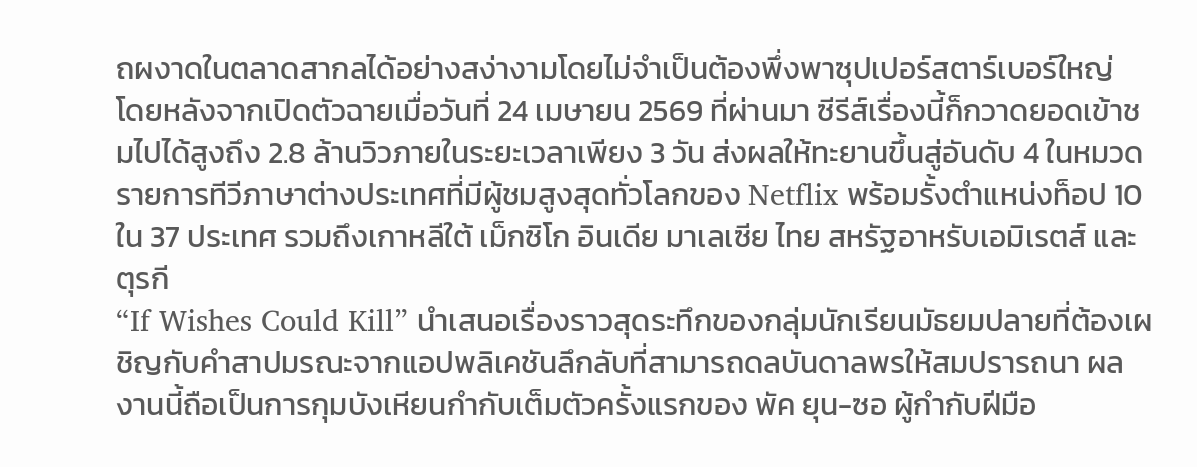ถผงาดในตลาดสากลได้อย่างสง่างามโดยไม่จำเป็นต้องพึ่งพาซุปเปอร์สตาร์เบอร์ใหญ่
โดยหลังจากเปิดตัวฉายเมื่อวันที่ 24 เมษายน 2569 ที่ผ่านมา ซีรีส์เรื่องนี้ก็กวาดยอดเข้าชมไปได้สูงถึง 2.8 ล้านวิวภายในระยะเวลาเพียง 3 วัน ส่งผลให้ทะยานขึ้นสู่อันดับ 4 ในหมวดรายการทีวีภาษาต่างประเทศที่มีผู้ชมสูงสุดทั่วโลกของ Netflix พร้อมรั้งตำแหน่งท็อป 10 ใน 37 ประเทศ รวมถึงเกาหลีใต้ เม็กซิโก อินเดีย มาเลเซีย ไทย สหรัฐอาหรับเอมิเรตส์ และตุรกี
“If Wishes Could Kill” นำเสนอเรื่องราวสุดระทึกของกลุ่มนักเรียนมัธยมปลายที่ต้องเผชิญกับคำสาปมรณะจากแอปพลิเคชันลึกลับที่สามารถดลบันดาลพรให้สมปรารถนา ผลงานนี้ถือเป็นการกุมบังเหียนกำกับเต็มตัวครั้งแรกของ พัค ยุน-ซอ ผู้กำกับฝีมือ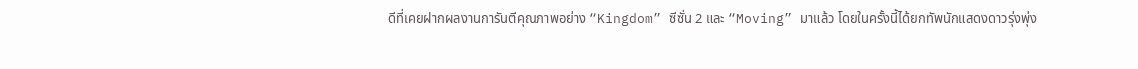ดีที่เคยฝากผลงานการันตีคุณภาพอย่าง “Kingdom” ซีซั่น 2 และ “Moving” มาแล้ว โดยในครั้งนี้ได้ยกทัพนักแสดงดาวรุ่งพุ่ง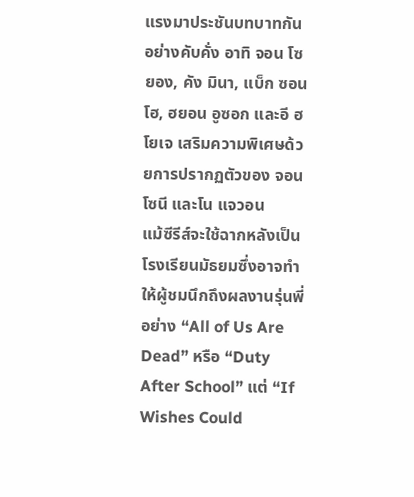แรงมาประชันบทบาทกันอย่างคับคั่ง อาทิ จอน โซยอง, คัง มินา, แบ็ก ซอนโฮ, ฮยอน อูซอก และอี ฮโยเจ เสริมความพิเศษด้วยการปรากฏตัวของ จอน โซนี และโน แจวอน
แม้ซีรีส์จะใช้ฉากหลังเป็นโรงเรียนมัธยมซึ่งอาจทำให้ผู้ชมนึกถึงผลงานรุ่นพี่อย่าง “All of Us Are Dead” หรือ “Duty After School” แต่ “If Wishes Could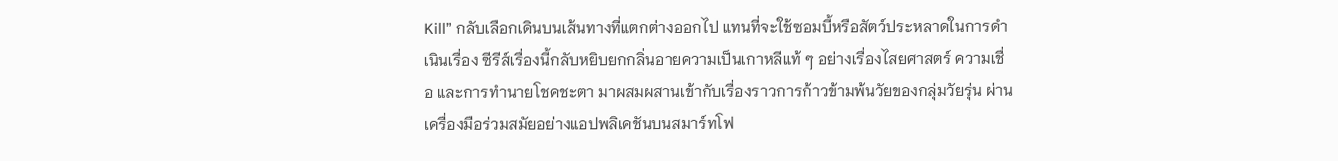Kill” กลับเลือกเดินบนเส้นทางที่แตกต่างออกไป แทนที่จะใช้ซอมบี้หรือสัตว์ประหลาดในการดำเนินเรื่อง ซีรีส์เรื่องนี้กลับหยิบยกกลิ่นอายความเป็นเกาหลีแท้ ๆ อย่างเรื่องไสยศาสตร์ ความเชื่อ และการทำนายโชคชะตา มาผสมผสานเข้ากับเรื่องราวการก้าวข้ามพ้นวัยของกลุ่มวัยรุ่น ผ่านเครื่องมือร่วมสมัยอย่างแอปพลิเคชันบนสมาร์ทโฟ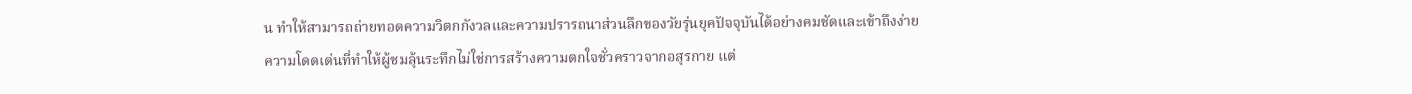น ทำให้สามารถถ่ายทอดความวิตกกังวลและความปรารถนาส่วนลึกของวัยรุ่นยุคปัจจุบันได้อย่างคมชัดและเข้าถึงง่าย
ความโดดเด่นที่ทำให้ผู้ชมลุ้นระทึกไม่ใช่การสร้างความตกใจชั่วคราวจากอสุรกาย แต่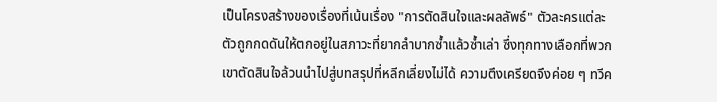เป็นโครงสร้างของเรื่องที่เน้นเรื่อง "การตัดสินใจและผลลัพธ์" ตัวละครแต่ละตัวถูกกดดันให้ตกอยู่ในสภาวะที่ยากลำบากซ้ำแล้วซ้ำเล่า ซึ่งทุกทางเลือกที่พวกเขาตัดสินใจล้วนนำไปสู่บทสรุปที่หลีกเลี่ยงไม่ได้ ความตึงเครียดจึงค่อย ๆ ทวีค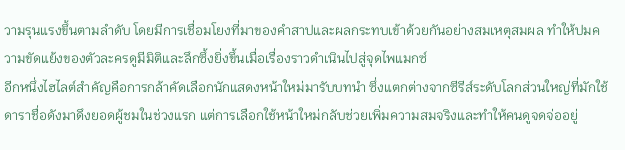วามรุนแรงขึ้นตามลำดับ โดยมีการเชื่อมโยงที่มาของคำสาปและผลกระทบเข้าด้วยกันอย่างสมเหตุสมผล ทำให้ปมความขัดแย้งของตัวละครดูมีมิติและลึกซึ้งยิ่งขึ้นเมื่อเรื่องราวดำเนินไปสู่จุดไพแมกซ์
อีกหนึ่งไฮไลต์สำคัญคือการกล้าคัดเลือกนักแสดงหน้าใหม่มารับบทนำ ซึ่งแตกต่างจากซีรีส์ระดับโลกส่วนใหญ่ที่มักใช้ดาราชื่อดังมาดึงยอดผู้ชมในช่วงแรก แต่การเลือกใช้หน้าใหม่กลับช่วยเพิ่มความสมจริงและทำให้คนดูจดจ่ออยู่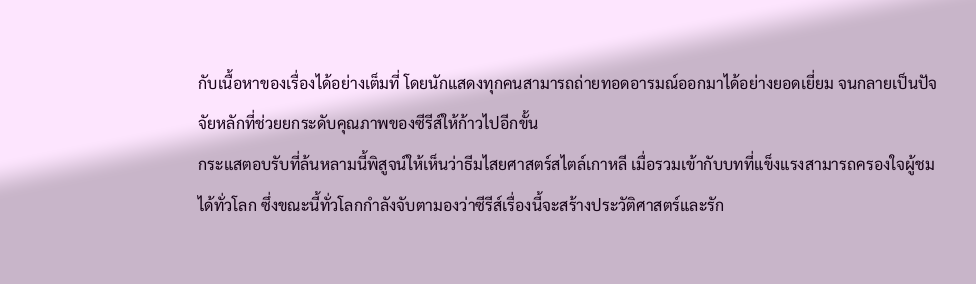กับเนื้อหาของเรื่องได้อย่างเต็มที่ โดยนักแสดงทุกคนสามารถถ่ายทอดอารมณ์ออกมาได้อย่างยอดเยี่ยม จนกลายเป็นปัจจัยหลักที่ช่วยยกระดับคุณภาพของซีรีส์ให้ก้าวไปอีกขั้น
กระแสตอบรับที่ล้นหลามนี้พิสูจน์ให้เห็นว่าธีมไสยศาสตร์สไตล์เกาหลี เมื่อรวมเข้ากับบทที่แข็งแรงสามารถครองใจผู้ชมได้ทั่วโลก ซึ่งขณะนี้ทั่วโลกกำลังจับตามองว่าซีรีส์เรื่องนี้จะสร้างประวัติศาสตร์และรัก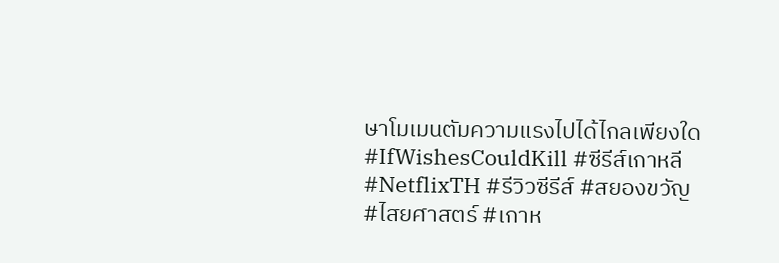ษาโมเมนตัมความแรงไปได้ไกลเพียงใด
#IfWishesCouldKill #ซีรีส์เกาหลี #NetflixTH #รีวิวซีรีส์ #สยองขวัญ #ไสยศาสตร์ #เกาห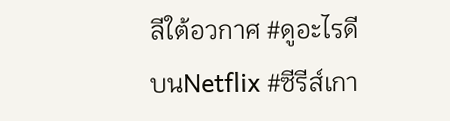ลีใต้อวกาศ #ดูอะไรดีบนNetflix #ซีรีส์เกา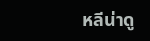หลีน่าดู